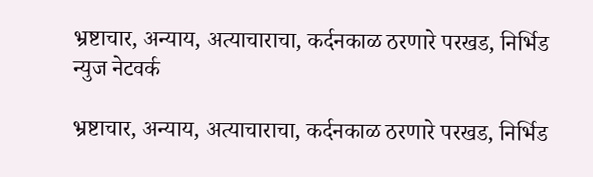भ्रष्टाचार, अन्याय, अत्याचाराचा, कर्दनकाळ ठरणारे परखड, निर्भिड न्युज नेटवर्क

भ्रष्टाचार, अन्याय, अत्याचाराचा, कर्दनकाळ ठरणारे परखड, निर्भिड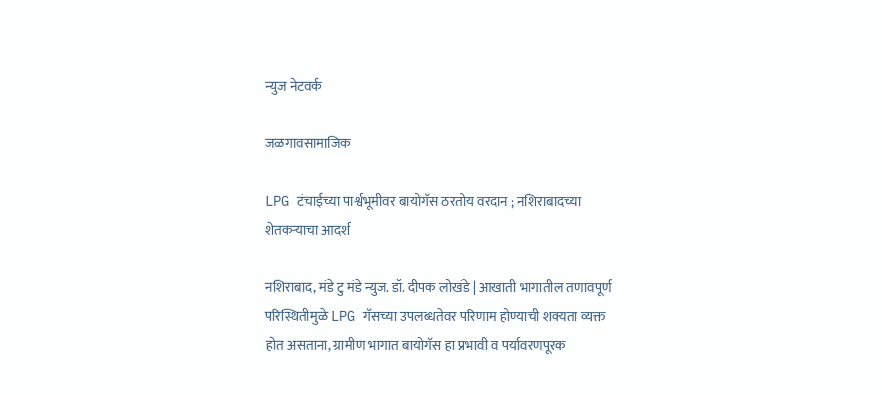न्युज नेटवर्क

जळगावसामाजिक

LPG टंचाईच्या पार्श्वभूमीवर बायोगॅस ठरतोय वरदान ; नशिराबादच्या शेतकऱ्याचा आदर्श

नशिराबाद, मंडे टु मंडे न्युज. डॉ. दीपक लोखंडे | आखाती भागातील तणावपूर्ण परिस्थितीमुळे LPG गॅसच्या उपलब्धतेवर परिणाम होण्याची शक्यता व्यक्त होत असताना, ग्रामीण भागात बायोगॅस हा प्रभावी व पर्यावरणपूरक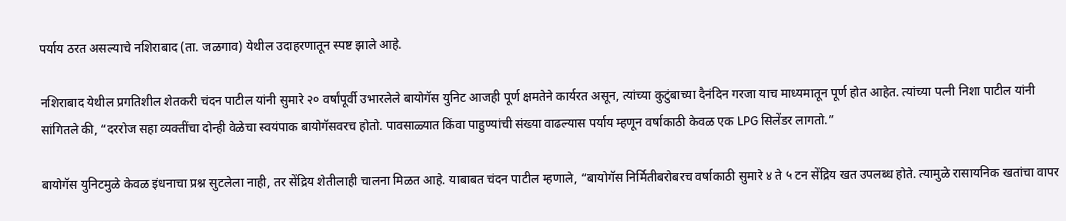पर्याय ठरत असल्याचे नशिराबाद (ता. जळगाव) येथील उदाहरणातून स्पष्ट झाले आहे.

नशिराबाद येथील प्रगतिशील शेतकरी चंदन पाटील यांनी सुमारे २० वर्षांपूर्वी उभारलेले बायोगॅस युनिट आजही पूर्ण क्षमतेने कार्यरत असून, त्यांच्या कुटुंबाच्या दैनंदिन गरजा याच माध्यमातून पूर्ण होत आहेत. त्यांच्या पत्नी निशा पाटील यांनी सांगितले की, “दररोज सहा व्यक्तींचा दोन्ही वेळेचा स्वयंपाक बायोगॅसवरच होतो. पावसाळ्यात किंवा पाहुण्यांची संख्या वाढल्यास पर्याय म्हणून वर्षाकाठी केवळ एक LPG सिलेंडर लागतो.”

बायोगॅस युनिटमुळे केवळ इंधनाचा प्रश्न सुटलेला नाही, तर सेंद्रिय शेतीलाही चालना मिळत आहे. याबाबत चंदन पाटील म्हणाले, “बायोगॅस निर्मितीबरोबरच वर्षाकाठी सुमारे ४ ते ५ टन सेंद्रिय खत उपलब्ध होते. त्यामुळे रासायनिक खतांचा वापर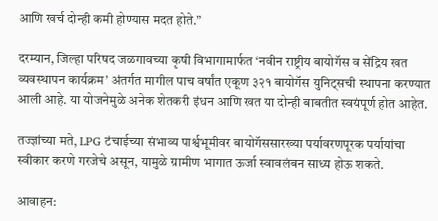आणि खर्च दोन्ही कमी होण्यास मदत होते.”

दरम्यान, जिल्हा परिषद जळगावच्या कृषी विभागामार्फत ‘नवीन राष्ट्रीय बायोगॅस व सेंद्रिय खत व्यवस्थापन कार्यक्रम’ अंतर्गत मागील पाच वर्षांत एकूण ३२१ बायोगॅस युनिट्सची स्थापना करण्यात आली आहे. या योजनेमुळे अनेक शेतकरी इंधन आणि खत या दोन्ही बाबतीत स्वयंपूर्ण होत आहेत.

तज्ज्ञांच्या मते, LPG टंचाईच्या संभाव्य पार्श्वभूमीवर बायोगॅससारख्या पर्यावरणपूरक पर्यायांचा स्वीकार करणे गरजेचे असून, यामुळे ग्रामीण भागात ऊर्जा स्वावलंबन साध्य होऊ शकते.

आवाहन: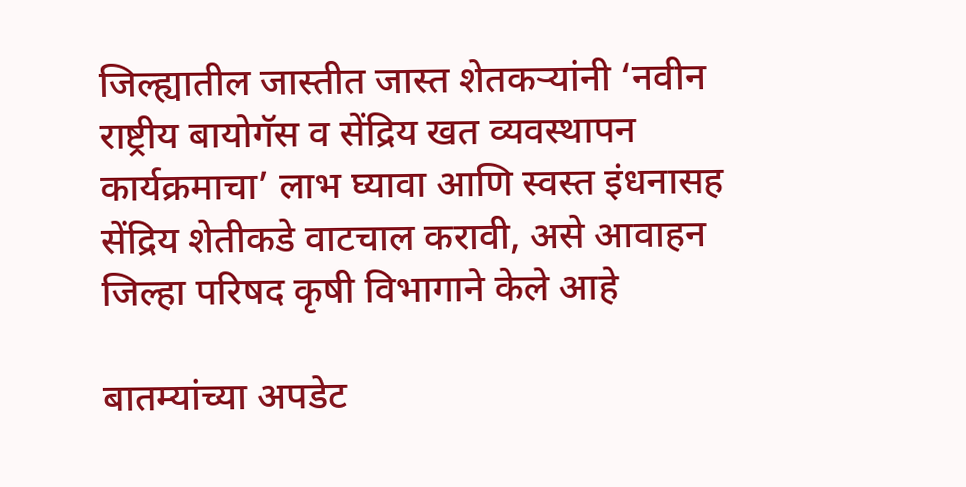जिल्ह्यातील जास्तीत जास्त शेतकऱ्यांनी ‘नवीन राष्ट्रीय बायोगॅस व सेंद्रिय खत व्यवस्थापन कार्यक्रमाचा’ लाभ घ्यावा आणि स्वस्त इंधनासह सेंद्रिय शेतीकडे वाटचाल करावी, असे आवाहन जिल्हा परिषद कृषी विभागाने केले आहे

बातम्यांच्या अपडेट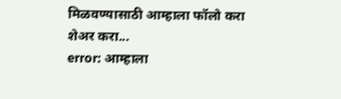मिळवण्यासाठी आम्हाला फॉलो करा
शेअर करा...
error: आम्हाला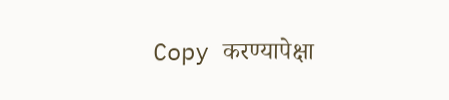Copy करण्यापेक्षा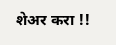शेअर करा !!